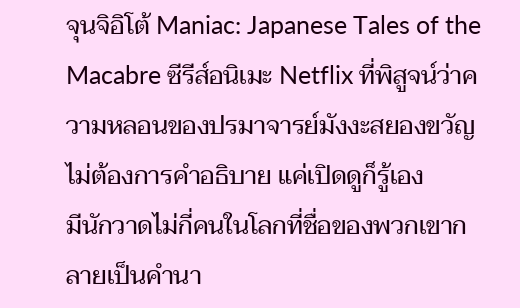จุนจิอิโต้ Maniac: Japanese Tales of the Macabre ซีรีส์อนิเมะ Netflix ที่พิสูจน์ว่าความหลอนของปรมาจารย์มังงะสยองขวัญไม่ต้องการคำอธิบาย แค่เปิดดูก็รู้เอง
มีนักวาดไม่กี่คนในโลกที่ชื่อของพวกเขากลายเป็นคำนา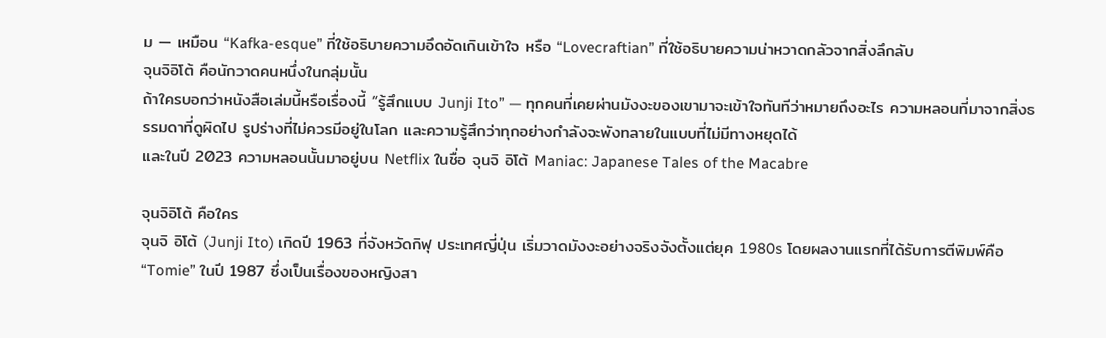ม — เหมือน “Kafka-esque” ที่ใช้อธิบายความอึดอัดเกินเข้าใจ หรือ “Lovecraftian” ที่ใช้อธิบายความน่าหวาดกลัวจากสิ่งลึกลับ
จุนจิอิโต้ คือนักวาดคนหนึ่งในกลุ่มนั้น
ถ้าใครบอกว่าหนังสือเล่มนี้หรือเรื่องนี้ “รู้สึกแบบ Junji Ito” — ทุกคนที่เคยผ่านมังงะของเขามาจะเข้าใจทันทีว่าหมายถึงอะไร ความหลอนที่มาจากสิ่งธรรมดาที่ดูผิดไป รูปร่างที่ไม่ควรมีอยู่ในโลก และความรู้สึกว่าทุกอย่างกำลังจะพังทลายในแบบที่ไม่มีทางหยุดได้
และในปี 2023 ความหลอนนั้นมาอยู่บน Netflix ในชื่อ จุนจิ อิโต้ Maniac: Japanese Tales of the Macabre

จุนจิอิโต้ คือใคร
จุนจิ อิโต้ (Junji Ito) เกิดปี 1963 ที่จังหวัดกิฟุ ประเทศญี่ปุ่น เริ่มวาดมังงะอย่างจริงจังตั้งแต่ยุค 1980s โดยผลงานแรกที่ได้รับการตีพิมพ์คือ “Tomie” ในปี 1987 ซึ่งเป็นเรื่องของหญิงสา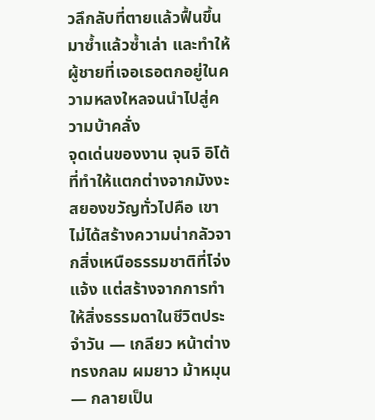วลึกลับที่ตายแล้วฟื้นขึ้นมาซ้ำแล้วซ้ำเล่า และทำให้ผู้ชายที่เจอเธอตกอยู่ในความหลงใหลจนนำไปสู่ความบ้าคลั่ง
จุดเด่นของงาน จุนจิ อิโต้ ที่ทำให้แตกต่างจากมังงะสยองขวัญทั่วไปคือ เขาไม่ได้สร้างความน่ากลัวจากสิ่งเหนือธรรมชาติที่โจ่งแจ้ง แต่สร้างจากการทำให้สิ่งธรรมดาในชีวิตประจำวัน — เกลียว หน้าต่างทรงกลม ผมยาว ม้าหมุน — กลายเป็น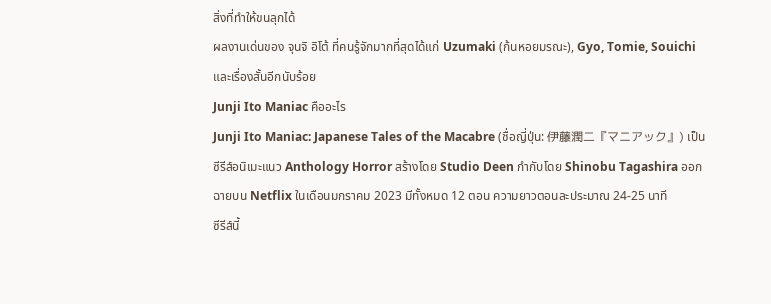สิ่งที่ทำให้ขนลุกได้
ผลงานเด่นของ จุนจิ อิโต้ ที่คนรู้จักมากที่สุดได้แก่ Uzumaki (ก้นหอยมรณะ), Gyo, Tomie, Souichi และเรื่องสั้นอีกนับร้อย
Junji Ito Maniac คืออะไร
Junji Ito Maniac: Japanese Tales of the Macabre (ชื่อญี่ปุ่น: 伊藤潤二『マニアック』) เป็นซีรีส์อนิเมะแนว Anthology Horror สร้างโดย Studio Deen กำกับโดย Shinobu Tagashira ออกฉายบน Netflix ในเดือนมกราคม 2023 มีทั้งหมด 12 ตอน ความยาวตอนละประมาณ 24-25 นาที
ซีรีส์นี้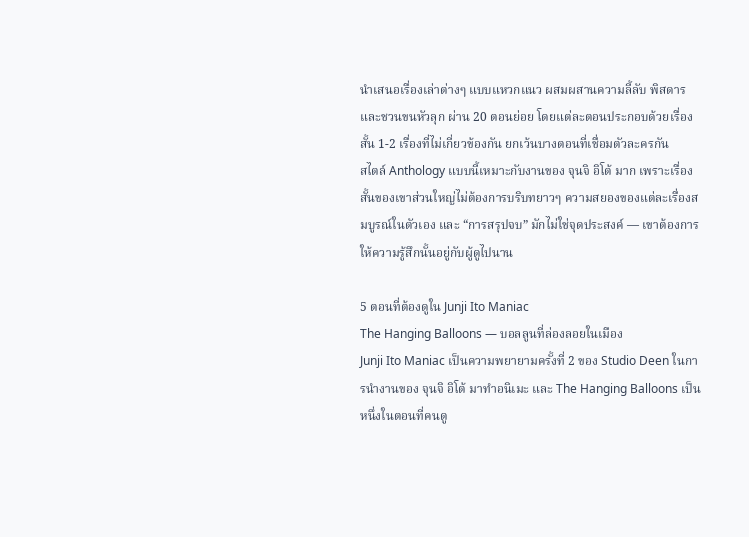นำเสนอเรื่องเล่าต่างๆ แบบแหวกแนว ผสมผสานความลี้ลับ พิสดาร และชวนขนหัวลุก ผ่าน 20 ตอนย่อย โดยแต่ละตอนประกอบด้วยเรื่องสั้น 1-2 เรื่องที่ไม่เกี่ยวข้องกัน ยกเว้นบางตอนที่เชื่อมตัวละครกัน
สไตล์ Anthology แบบนี้เหมาะกับงานของ จุนจิ อิโต้ มาก เพราะเรื่องสั้นของเขาส่วนใหญ่ไม่ต้องการบริบทยาวๆ ความสยองของแต่ละเรื่องสมบูรณ์ในตัวเอง และ “การสรุปจบ” มักไม่ใช่จุดประสงค์ — เขาต้องการให้ความรู้สึกนั้นอยู่กับผู้ดูไปนาน

5 ตอนที่ต้องดูใน Junji Ito Maniac
The Hanging Balloons — บอลลูนที่ล่องลอยในเมือง
Junji Ito Maniac เป็นความพยายามครั้งที่ 2 ของ Studio Deen ในการนำงานของ จุนจิ อิโต้ มาทำอนิเมะ และ The Hanging Balloons เป็นหนึ่งในตอนที่คนดู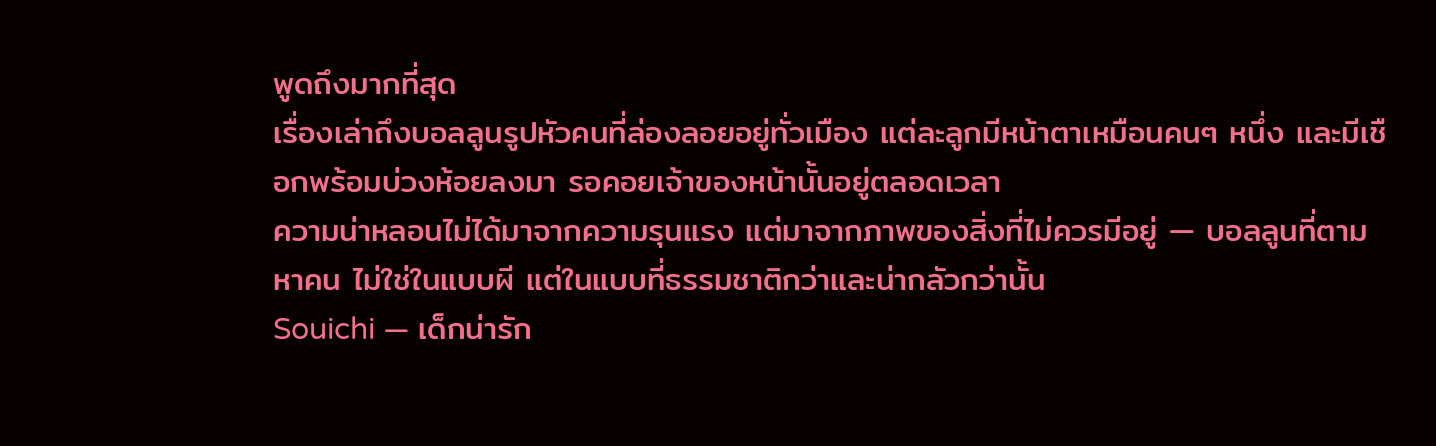พูดถึงมากที่สุด
เรื่องเล่าถึงบอลลูนรูปหัวคนที่ล่องลอยอยู่ทั่วเมือง แต่ละลูกมีหน้าตาเหมือนคนๆ หนึ่ง และมีเชือกพร้อมบ่วงห้อยลงมา รอคอยเจ้าของหน้านั้นอยู่ตลอดเวลา
ความน่าหลอนไม่ได้มาจากความรุนแรง แต่มาจากภาพของสิ่งที่ไม่ควรมีอยู่ — บอลลูนที่ตามหาคน ไม่ใช่ในแบบผี แต่ในแบบที่ธรรมชาติกว่าและน่ากลัวกว่านั้น
Souichi — เด็กน่ารัก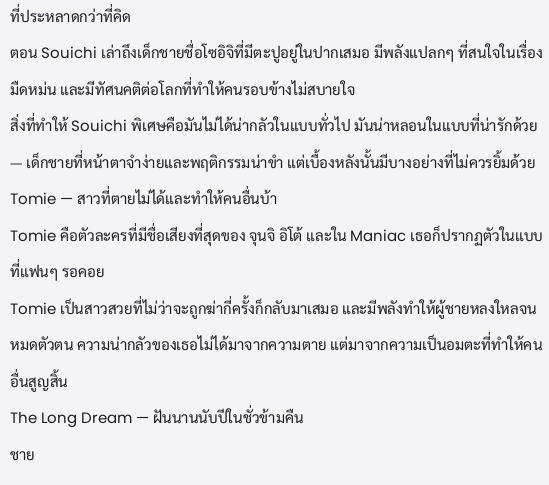ที่ประหลาดกว่าที่คิด
ตอน Souichi เล่าถึงเด็กชายชื่อโซอิจิที่มีตะปูอยู่ในปากเสมอ มีพลังแปลกๆ ที่สนใจในเรื่องมืดหม่น และมีทัศนคติต่อโลกที่ทำให้คนรอบข้างไม่สบายใจ
สิ่งที่ทำให้ Souichi พิเศษคือมันไม่ได้น่ากลัวในแบบทั่วไป มันน่าหลอนในแบบที่น่ารักด้วย — เด็กชายที่หน้าตาจำง่ายและพฤติกรรมน่าขำ แต่เบื้องหลังนั้นมีบางอย่างที่ไม่ควรยิ้มด้วย
Tomie — สาวที่ตายไม่ได้และทำให้คนอื่นบ้า
Tomie คือตัวละครที่มีชื่อเสียงที่สุดของ จุนจิ อิโต้ และใน Maniac เธอก็ปรากฏตัวในแบบที่แฟนๆ รอคอย
Tomie เป็นสาวสวยที่ไม่ว่าจะถูกฆ่ากี่ครั้งก็กลับมาเสมอ และมีพลังทำให้ผู้ชายหลงใหลจนหมดตัวตน ความน่ากลัวของเธอไม่ได้มาจากความตาย แต่มาจากความเป็นอมตะที่ทำให้คนอื่นสูญสิ้น
The Long Dream — ฝันนานนับปีในชั่วข้ามคืน
ชาย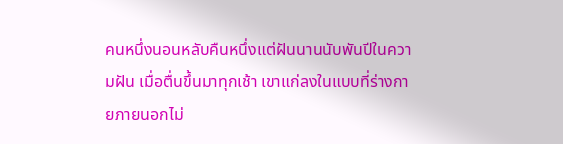คนหนึ่งนอนหลับคืนหนึ่งแต่ฝันนานนับพันปีในความฝัน เมื่อตื่นขึ้นมาทุกเช้า เขาแก่ลงในแบบที่ร่างกายภายนอกไม่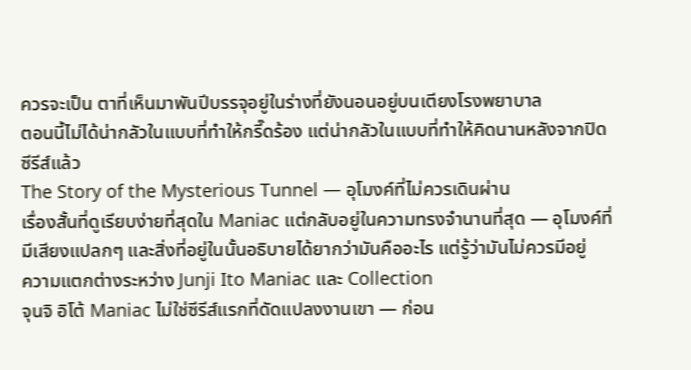ควรจะเป็น ตาที่เห็นมาพันปีบรรจุอยู่ในร่างที่ยังนอนอยู่บนเตียงโรงพยาบาล
ตอนนี้ไม่ได้น่ากลัวในแบบที่ทำให้กรี๊ดร้อง แต่น่ากลัวในแบบที่ทำให้คิดนานหลังจากปิดซีรีส์แล้ว
The Story of the Mysterious Tunnel — อุโมงค์ที่ไม่ควรเดินผ่าน
เรื่องสั้นที่ดูเรียบง่ายที่สุดใน Maniac แต่กลับอยู่ในความทรงจำนานที่สุด — อุโมงค์ที่มีเสียงแปลกๆ และสิ่งที่อยู่ในนั้นอธิบายได้ยากว่ามันคืออะไร แต่รู้ว่ามันไม่ควรมีอยู่
ความแตกต่างระหว่าง Junji Ito Maniac และ Collection
จุนจิ อิโต้ Maniac ไม่ใช่ซีรีส์แรกที่ดัดแปลงงานเขา — ก่อน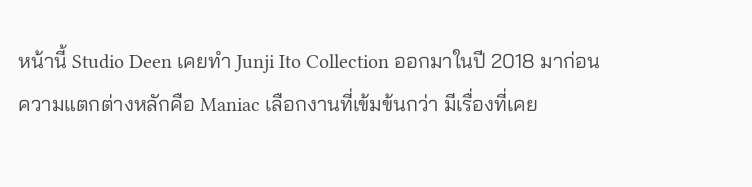หน้านี้ Studio Deen เคยทำ Junji Ito Collection ออกมาในปี 2018 มาก่อน
ความแตกต่างหลักคือ Maniac เลือกงานที่เข้มข้นกว่า มีเรื่องที่เคย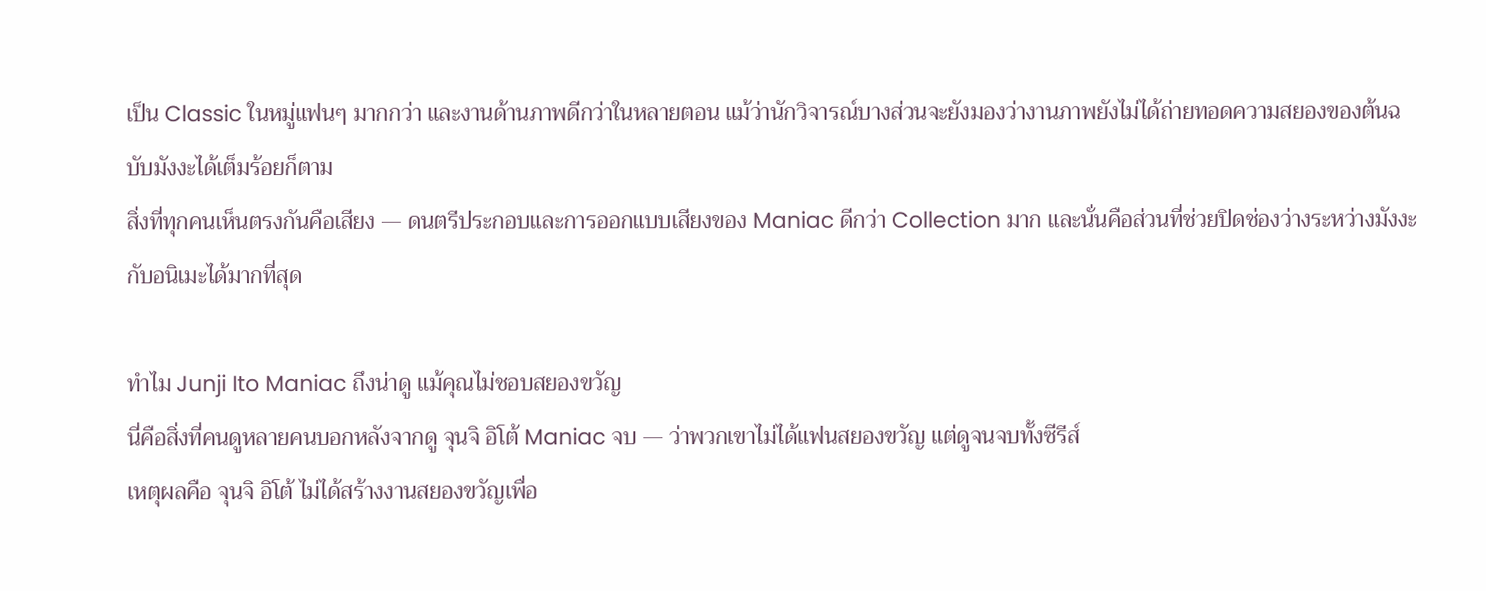เป็น Classic ในหมู่แฟนๆ มากกว่า และงานด้านภาพดีกว่าในหลายตอน แม้ว่านักวิจารณ์บางส่วนจะยังมองว่างานภาพยังไม่ได้ถ่ายทอดความสยองของต้นฉบับมังงะได้เต็มร้อยก็ตาม
สิ่งที่ทุกคนเห็นตรงกันคือเสียง — ดนตรีประกอบและการออกแบบเสียงของ Maniac ดีกว่า Collection มาก และนั่นคือส่วนที่ช่วยปิดช่องว่างระหว่างมังงะกับอนิเมะได้มากที่สุด

ทำไม Junji Ito Maniac ถึงน่าดู แม้คุณไม่ชอบสยองขวัญ
นี่คือสิ่งที่คนดูหลายคนบอกหลังจากดู จุนจิ อิโต้ Maniac จบ — ว่าพวกเขาไม่ได้แฟนสยองขวัญ แต่ดูจนจบทั้งซีรีส์
เหตุผลคือ จุนจิ อิโต้ ไม่ได้สร้างงานสยองขวัญเพื่อ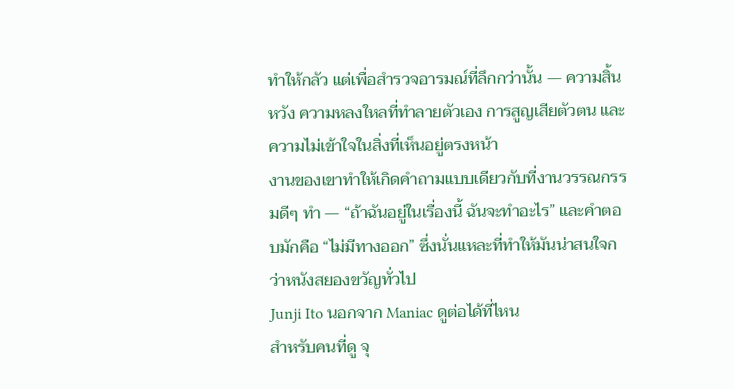ทำให้กลัว แต่เพื่อสำรวจอารมณ์ที่ลึกกว่านั้น — ความสิ้นหวัง ความหลงใหลที่ทำลายตัวเอง การสูญเสียตัวตน และความไม่เข้าใจในสิ่งที่เห็นอยู่ตรงหน้า
งานของเขาทำให้เกิดคำถามแบบเดียวกับที่งานวรรณกรรมดีๆ ทำ — “ถ้าฉันอยู่ในเรื่องนี้ ฉันจะทำอะไร” และคำตอบมักคือ “ไม่มีทางออก” ซึ่งนั่นแหละที่ทำให้มันน่าสนใจกว่าหนังสยองขวัญทั่วไป
Junji Ito นอกจาก Maniac ดูต่อได้ที่ไหน
สำหรับคนที่ดู จุ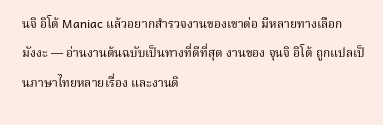นจิ อิโต้ Maniac แล้วอยากสำรวจงานของเขาต่อ มีหลายทางเลือก
มังงะ — อ่านงานต้นฉบับเป็นทางที่ดีที่สุด งานของ จุนจิ อิโต้ ถูกแปลเป็นภาษาไทยหลายเรื่อง และงานดิ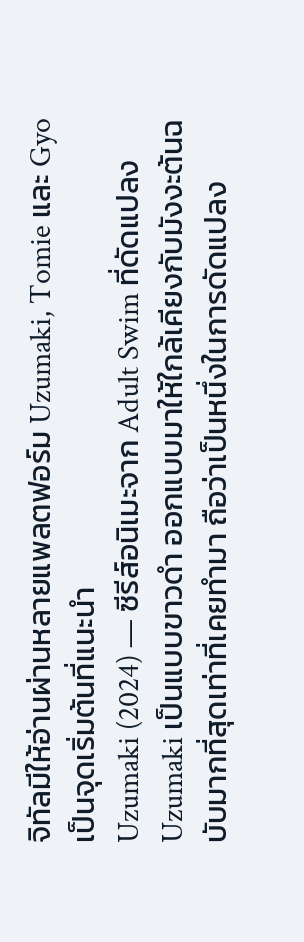จิทัลมีให้อ่านผ่านหลายแพลตฟอร์ม Uzumaki, Tomie และ Gyo เป็นจุดเริ่มต้นที่แนะนำ
Uzumaki (2024) — ซีรีส์อนิเมะจาก Adult Swim ที่ดัดแปลง Uzumaki เป็นแบบขาวดำ ออกแบบมาให้ใกล้เคียงกับมังงะต้นฉบับมากที่สุดเท่าที่เคยทำมา ถือว่าเป็นหนึ่งในการดัดแปลง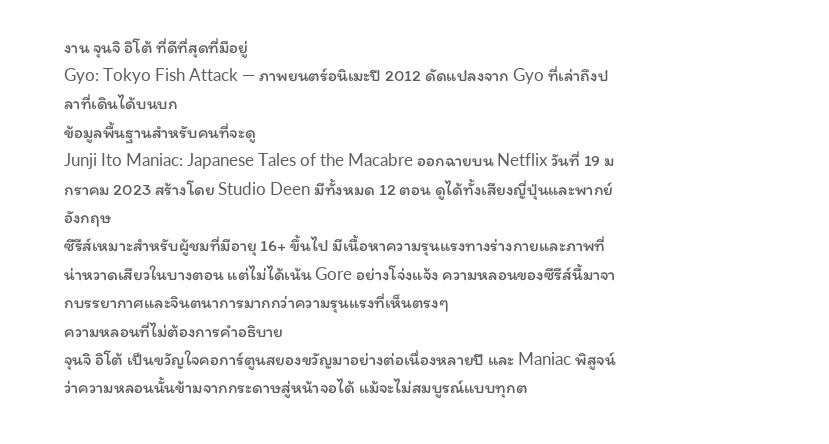งาน จุนจิ อิโต้ ที่ดีที่สุดที่มีอยู่
Gyo: Tokyo Fish Attack — ภาพยนตร์อนิเมะปี 2012 ดัดแปลงจาก Gyo ที่เล่าถึงปลาที่เดินได้บนบก
ข้อมูลพื้นฐานสำหรับคนที่จะดู
Junji Ito Maniac: Japanese Tales of the Macabre ออกฉายบน Netflix วันที่ 19 มกราคม 2023 สร้างโดย Studio Deen มีทั้งหมด 12 ตอน ดูได้ทั้งเสียงญี่ปุ่นและพากย์อังกฤษ
ซีรีส์เหมาะสำหรับผู้ชมที่มีอายุ 16+ ขึ้นไป มีเนื้อหาความรุนแรงทางร่างกายและภาพที่น่าหวาดเสียวในบางตอน แต่ไม่ได้เน้น Gore อย่างโจ่งแจ้ง ความหลอนของซีรีส์นี้มาจากบรรยากาศและจินตนาการมากกว่าความรุนแรงที่เห็นตรงๆ
ความหลอนที่ไม่ต้องการคำอธิบาย
จุนจิ อิโต้ เป็นขวัญใจคอการ์ตูนสยองขวัญมาอย่างต่อเนื่องหลายปี และ Maniac พิสูจน์ว่าความหลอนนั้นข้ามจากกระดาษสู่หน้าจอได้ แม้จะไม่สมบูรณ์แบบทุกต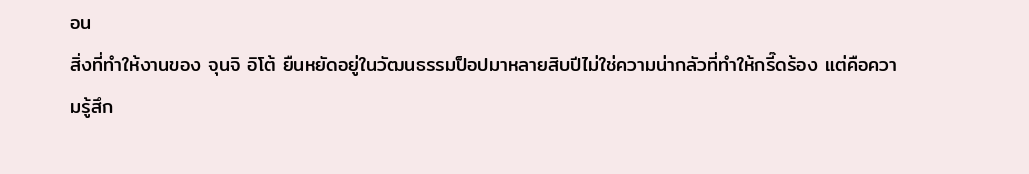อน
สิ่งที่ทำให้งานของ จุนจิ อิโต้ ยืนหยัดอยู่ในวัฒนธรรมป็อปมาหลายสิบปีไม่ใช่ความน่ากลัวที่ทำให้กรี๊ดร้อง แต่คือความรู้สึก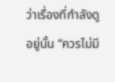ว่าเรื่องที่กำลังดูอยู่นั้น “ควรไม่มี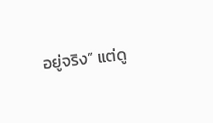อยู่จริง” แต่ดู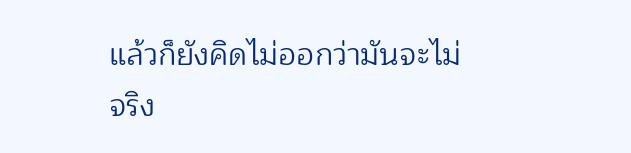แล้วก็ยังคิดไม่ออกว่ามันจะไม่จริง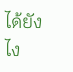ได้ยังไง